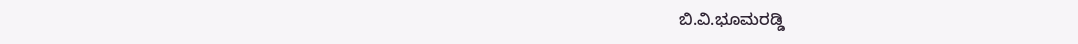ಬಿ.ವಿ.ಭೂಮರಡ್ಡಿ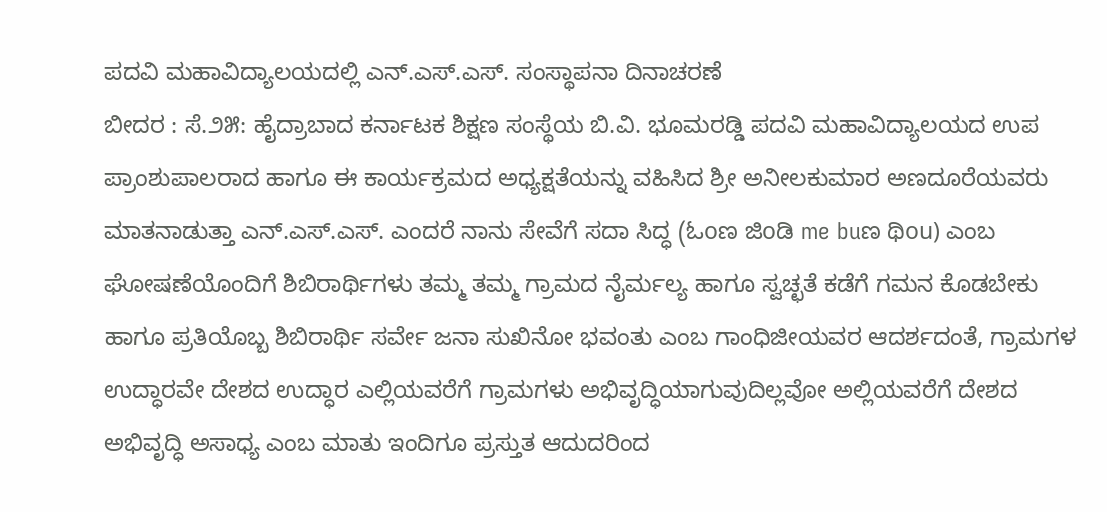ಪದವಿ ಮಹಾವಿದ್ಯಾಲಯದಲ್ಲಿ ಎನ್.ಎಸ್.ಎಸ್. ಸಂಸ್ಥಾಪನಾ ದಿನಾಚರಣೆ
ಬೀದರ : ಸೆ.೨೫: ಹೈದ್ರಾಬಾದ ಕರ್ನಾಟಕ ಶಿಕ್ಷಣ ಸಂಸ್ಥೆಯ ಬಿ.ವಿ. ಭೂಮರಡ್ಡಿ ಪದವಿ ಮಹಾವಿದ್ಯಾಲಯದ ಉಪ ಪ್ರಾಂಶುಪಾಲರಾದ ಹಾಗೂ ಈ ಕಾರ್ಯಕ್ರಮದ ಅಧ್ಯಕ್ಷತೆಯನ್ನು ವಹಿಸಿದ ಶ್ರೀ ಅನೀಲಕುಮಾರ ಅಣದೂರೆಯವರು ಮಾತನಾಡುತ್ತಾ ಎನ್.ಎಸ್.ಎಸ್. ಎಂದರೆ ನಾನು ಸೇವೆಗೆ ಸದಾ ಸಿದ್ಧ (ಓoಣ ಜಿoಡಿ me buಣ ಥಿou) ಎಂಬ ಘೋಷಣೆಯೊಂದಿಗೆ ಶಿಬಿರಾರ್ಥಿಗಳು ತಮ್ಮ ತಮ್ಮ ಗ್ರಾಮದ ನೈರ್ಮಲ್ಯ ಹಾಗೂ ಸ್ವಚ್ಛತೆ ಕಡೆಗೆ ಗಮನ ಕೊಡಬೇಕು ಹಾಗೂ ಪ್ರತಿಯೊಬ್ಬ ಶಿಬಿರಾರ್ಥಿ ಸರ್ವೇ ಜನಾ ಸುಖಿನೋ ಭವಂತು ಎಂಬ ಗಾಂಧಿಜೀಯವರ ಆದರ್ಶದಂತೆ, ಗ್ರಾಮಗಳ ಉದ್ಧಾರವೇ ದೇಶದ ಉದ್ಧಾರ ಎಲ್ಲಿಯವರೆಗೆ ಗ್ರಾಮಗಳು ಅಭಿವೃದ್ಧಿಯಾಗುವುದಿಲ್ಲವೋ ಅಲ್ಲಿಯವರೆಗೆ ದೇಶದ ಅಭಿವೃದ್ಧಿ ಅಸಾಧ್ಯ ಎಂಬ ಮಾತು ಇಂದಿಗೂ ಪ್ರಸ್ತುತ ಆದುದರಿಂದ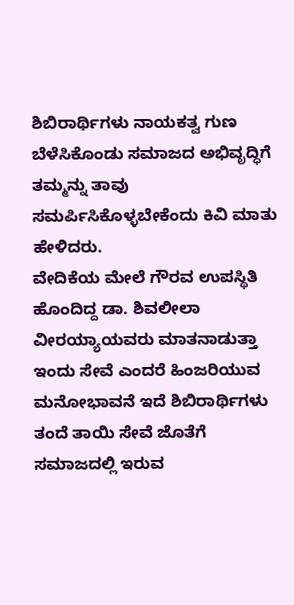ಶಿಬಿರಾರ್ಥಿಗಳು ನಾಯಕತ್ವ ಗುಣ ಬೆಳೆಸಿಕೊಂಡು ಸಮಾಜದ ಅಭಿವೃದ್ಧಿಗೆ ತಮ್ಮನ್ನು ತಾವು ಸಮರ್ಪಿಸಿಕೊಳ್ಳಬೇಕೆಂದು ಕಿವಿ ಮಾತು ಹೇಳಿದರು.
ವೇದಿಕೆಯ ಮೇಲೆ ಗೌರವ ಉಪಸ್ಥಿತಿ ಹೊಂದಿದ್ದ ಡಾ. ಶಿವಲೀಲಾ ವೀರಯ್ಯಾಯವರು ಮಾತನಾಡುತ್ತಾ ಇಂದು ಸೇವೆ ಎಂದರೆ ಹಿಂಜರಿಯುವ ಮನೋಭಾವನೆ ಇದೆ ಶಿಬಿರಾರ್ಥಿಗಳು ತಂದೆ ತಾಯಿ ಸೇವೆ ಜೊತೆಗೆ ಸಮಾಜದಲ್ಲಿ ಇರುವ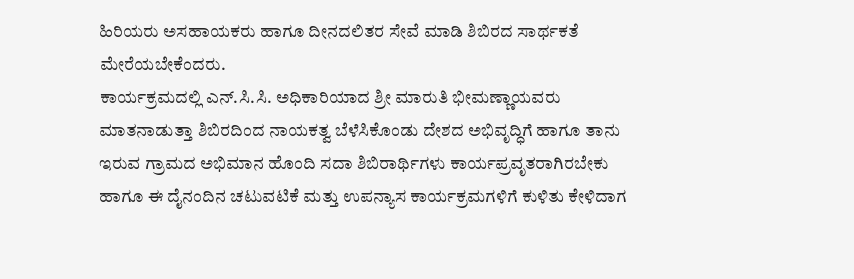ಹಿರಿಯರು ಅಸಹಾಯಕರು ಹಾಗೂ ದೀನದಲಿತರ ಸೇವೆ ಮಾಡಿ ಶಿಬಿರದ ಸಾರ್ಥಕತೆ ಮೇರೆಯಬೇಕೆಂದರು.
ಕಾರ್ಯಕ್ರಮದಲ್ಲಿ ಎನ್.ಸಿ.ಸಿ. ಅಧಿಕಾರಿಯಾದ ಶ್ರೀ ಮಾರುತಿ ಭೀಮಣ್ಣಾಯವರು ಮಾತನಾಡುತ್ತಾ ಶಿಬಿರದಿಂದ ನಾಯಕತ್ವ ಬೆಳೆಸಿಕೊಂಡು ದೇಶದ ಅಭಿವೃದ್ಧಿಗೆ ಹಾಗೂ ತಾನು ಇರುವ ಗ್ರಾಮದ ಅಭಿಮಾನ ಹೊಂದಿ ಸದಾ ಶಿಬಿರಾರ್ಥಿಗಳು ಕಾರ್ಯಪ್ರವೃತರಾಗಿರಬೇಕು ಹಾಗೂ ಈ ದೈನಂದಿನ ಚಟುವಟಿಕೆ ಮತ್ತು ಉಪನ್ಯಾಸ ಕಾರ್ಯಕ್ರಮಗಳಿಗೆ ಕುಳಿತು ಕೇಳಿದಾಗ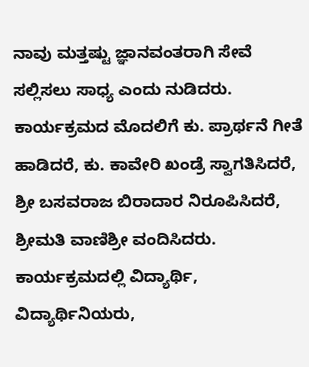ನಾವು ಮತ್ತಷ್ಟು ಜ್ಞಾನವಂತರಾಗಿ ಸೇವೆ ಸಲ್ಲಿಸಲು ಸಾಧ್ಯ ಎಂದು ನುಡಿದರು.
ಕಾರ್ಯಕ್ರಮದ ಮೊದಲಿಗೆ ಕು. ಪ್ರಾರ್ಥನೆ ಗೀತೆ ಹಾಡಿದರೆ, ಕು. ಕಾವೇರಿ ಖಂಡ್ರೆ ಸ್ವಾಗತಿಸಿದರೆ, ಶ್ರೀ ಬಸವರಾಜ ಬಿರಾದಾರ ನಿರೂಪಿಸಿದರೆ, ಶ್ರೀಮತಿ ವಾಣಿಶ್ರೀ ವಂದಿಸಿದರು.
ಕಾರ್ಯಕ್ರಮದಲ್ಲಿ ವಿದ್ಯಾರ್ಥಿ, ವಿದ್ಯಾರ್ಥಿನಿಯರು,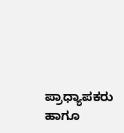ಪ್ರಾಧ್ಯಾಪಕರು ಹಾಗೂ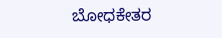ಬೋಧಕೇತರ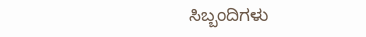ಸಿಬ್ಬಂದಿಗಳು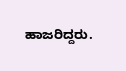ಹಾಜರಿದ್ದರು.